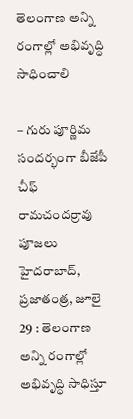తెలంగాణ అన్ని రంగాల్లో అభివృద్ధి సాధించాలి

– గురు పూర్ణిమ సందర్భంగా బీజేపీ చీఫ్ రామచందర్రావు పూజలు హైదరాబాద్, ప్రజాతంత్ర, జూలై 29 : తెలంగాణ అన్ని రంగాల్లో అభివృద్ధి సాధిస్తూ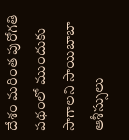దేశం మరింత పురోగతి పథంలో ముందుకు సాగాలని సాయిబాబా ఆశీస్సులు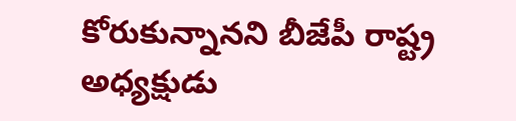కోరుకున్నానని బీజేపీ రాష్ట్ర అధ్యక్షుడు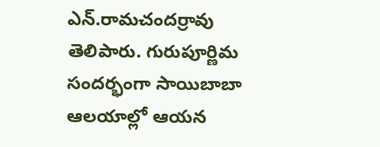ఎన్.రామచందర్రావు తెలిపారు. గురుపూర్ణిమ సందర్భంగా సాయిబాబా ఆలయాల్లో ఆయన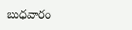బుధవారం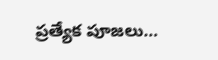ప్రత్యేక పూజలు…